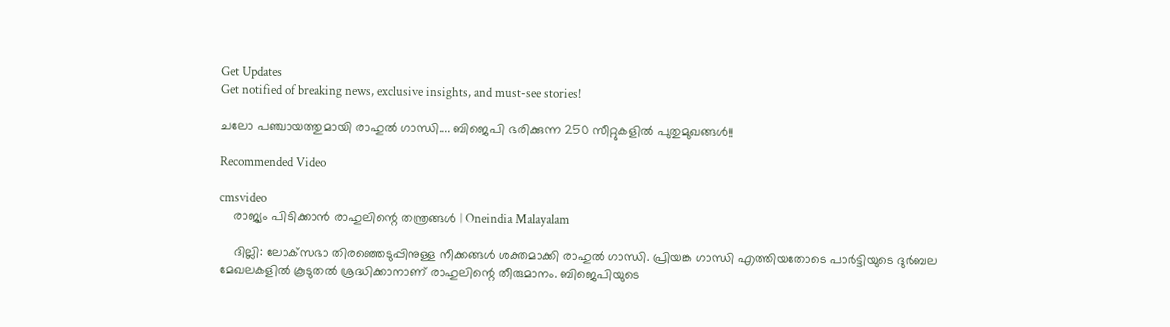Get Updates
Get notified of breaking news, exclusive insights, and must-see stories!

ചലോ പഞ്ചായത്തുമായി രാഹുല്‍ ഗാന്ധി.... ബിജെപി ഭരിക്കുന്ന 250 സീറ്റുകളില്‍ പുതുമുഖങ്ങള്‍!!

Recommended Video

cmsvideo
    രാജ്യം പിടിക്കാൻ രാഹുലിന്റെ തന്ത്രങ്ങൾ | Oneindia Malayalam

    ദില്ലി: ലോക്‌സഭാ തിരഞ്ഞെടുപ്പിനുള്ള നീക്കങ്ങള്‍ ശക്തമാക്കി രാഹുല്‍ ഗാന്ധി. പ്രിയങ്ക ഗാന്ധി എത്തിയതോടെ പാര്‍ട്ടിയുടെ ദുര്‍ബല മേഖലകളില്‍ കൂടുതല്‍ ശ്രദ്ധിക്കാനാണ് രാഹുലിന്റെ തീരുമാനം. ബിജെപിയുടെ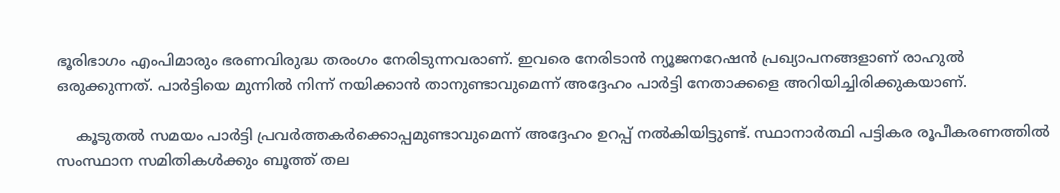ഭൂരിഭാഗം എംപിമാരും ഭരണവിരുദ്ധ തരംഗം നേരിടുന്നവരാണ്. ഇവരെ നേരിടാന്‍ ന്യൂജനറേഷന്‍ പ്രഖ്യാപനങ്ങളാണ് രാഹുല്‍ ഒരുക്കുന്നത്. പാര്‍ട്ടിയെ മുന്നില്‍ നിന്ന് നയിക്കാന്‍ താനുണ്ടാവുമെന്ന് അദ്ദേഹം പാര്‍ട്ടി നേതാക്കളെ അറിയിച്ചിരിക്കുകയാണ്.

    കൂടുതല്‍ സമയം പാര്‍ട്ടി പ്രവര്‍ത്തകര്‍ക്കൊപ്പമുണ്ടാവുമെന്ന് അദ്ദേഹം ഉറപ്പ് നല്‍കിയിട്ടുണ്ട്. സ്ഥാനാര്‍ത്ഥി പട്ടികര രൂപീകരണത്തില്‍ സംസ്ഥാന സമിതികള്‍ക്കും ബൂത്ത് തല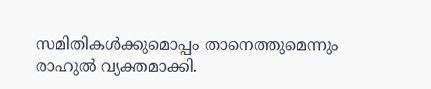സമിതികള്‍ക്കുമൊപ്പം താനെത്തുമെന്നും രാഹുല്‍ വ്യക്തമാക്കി.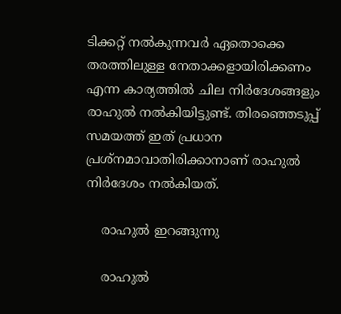ടിക്കറ്റ് നല്‍കുന്നവര്‍ ഏതൊക്കെ തരത്തിലുള്ള നേതാക്കളായിരിക്കണം എന്ന കാര്യത്തില്‍ ചില നിര്‍ദേശങ്ങളും രാഹുല്‍ നല്‍കിയിട്ടുണ്ട്. തിരഞ്ഞെടുപ്പ് സമയത്ത് ഇത് പ്രധാന പ്രശ്‌നമാവാതിരിക്കാനാണ് രാഹുല്‍ നിര്‍ദേശം നല്‍കിയത്.

    രാഹുല്‍ ഇറങ്ങുന്നു

    രാഹുല്‍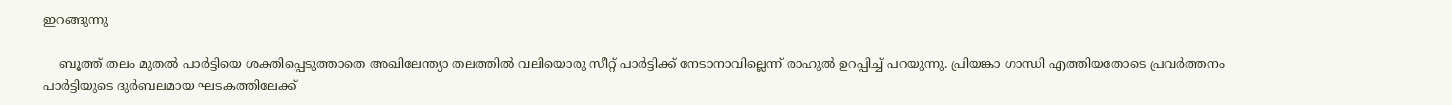ഇറങ്ങുന്നു

    ബൂത്ത് തലം മുതല്‍ പാര്‍ട്ടിയെ ശക്തിപ്പെടുത്താതെ അഖിലേന്ത്യാ തലത്തില്‍ വലിയൊരു സീറ്റ് പാര്‍ട്ടിക്ക് നേടാനാവില്ലെന്ന് രാഹുല്‍ ഉറപ്പിച്ച് പറയുന്നു. പ്രിയങ്കാ ഗാന്ധി എത്തിയതോടെ പ്രവര്‍ത്തനം പാര്‍ട്ടിയുടെ ദുര്‍ബലമായ ഘടകത്തിലേക്ക്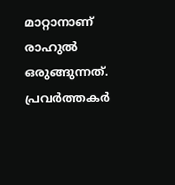മാറ്റാനാണ് രാഹുല്‍ ഒരുങ്ങുന്നത്. പ്രവര്‍ത്തകര്‍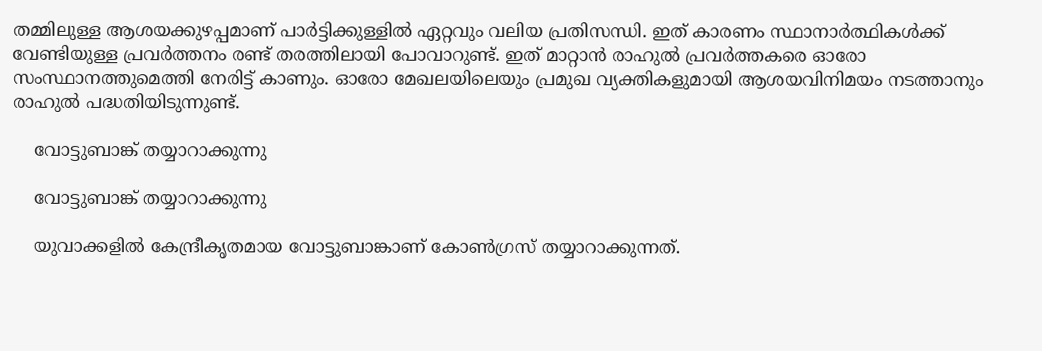തമ്മിലുള്ള ആശയക്കുഴപ്പമാണ് പാര്‍ട്ടിക്കുള്ളില്‍ ഏറ്റവും വലിയ പ്രതിസന്ധി. ഇത് കാരണം സ്ഥാനാര്‍ത്ഥികള്‍ക്ക് വേണ്ടിയുള്ള പ്രവര്‍ത്തനം രണ്ട് തരത്തിലായി പോവാറുണ്ട്. ഇത് മാറ്റാന്‍ രാഹുല്‍ പ്രവര്‍ത്തകരെ ഓരോ സംസ്ഥാനത്തുമെത്തി നേരിട്ട് കാണും. ഓരോ മേഖലയിലെയും പ്രമുഖ വ്യക്തികളുമായി ആശയവിനിമയം നടത്താനും രാഹുല്‍ പദ്ധതിയിടുന്നുണ്ട്.

    വോട്ടുബാങ്ക് തയ്യാറാക്കുന്നു

    വോട്ടുബാങ്ക് തയ്യാറാക്കുന്നു

    യുവാക്കളില്‍ കേന്ദ്രീകൃതമായ വോട്ടുബാങ്കാണ് കോണ്‍ഗ്രസ് തയ്യാറാക്കുന്നത്.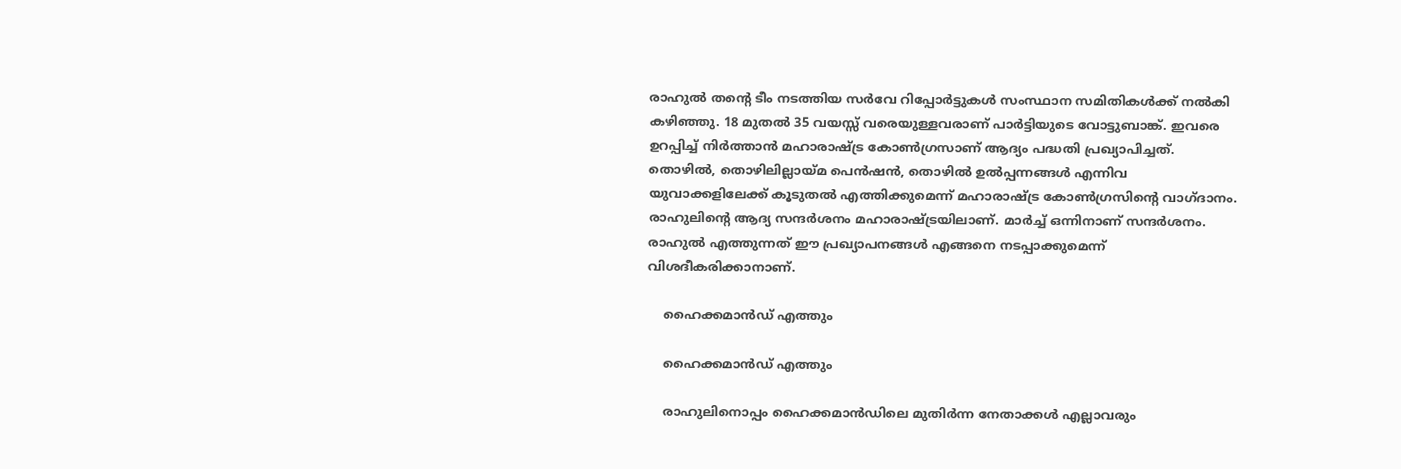രാഹുല്‍ തന്റെ ടീം നടത്തിയ സര്‍വേ റിപ്പോര്‍ട്ടുകള്‍ സംസ്ഥാന സമിതികള്‍ക്ക് നല്‍കി കഴിഞ്ഞു. 18 മുതല്‍ 35 വയസ്സ് വരെയുള്ളവരാണ് പാര്‍ട്ടിയുടെ വോട്ടുബാങ്ക്. ഇവരെ ഉറപ്പിച്ച് നിര്‍ത്താന്‍ മഹാരാഷ്ട്ര കോണ്‍ഗ്രസാണ് ആദ്യം പദ്ധതി പ്രഖ്യാപിച്ചത്. തൊഴില്‍, തൊഴിലില്ലായ്മ പെന്‍ഷന്‍, തൊഴില്‍ ഉല്‍പ്പന്നങ്ങള്‍ എന്നിവ യുവാക്കളിലേക്ക് കൂടുതല്‍ എത്തിക്കുമെന്ന് മഹാരാഷ്ട്ര കോണ്‍ഗ്രസിന്റെ വാഗ്ദാനം. രാഹുലിന്റെ ആദ്യ സന്ദര്‍ശനം മഹാരാഷ്ട്രയിലാണ്. മാര്‍ച്ച് ഒന്നിനാണ് സന്ദര്‍ശനം. രാഹുല്‍ എത്തുന്നത് ഈ പ്രഖ്യാപനങ്ങള്‍ എങ്ങനെ നടപ്പാക്കുമെന്ന് വിശദീകരിക്കാനാണ്.

    ഹൈക്കമാന്‍ഡ് എത്തും

    ഹൈക്കമാന്‍ഡ് എത്തും

    രാഹുലിനൊപ്പം ഹൈക്കമാന്‍ഡിലെ മുതിര്‍ന്ന നേതാക്കള്‍ എല്ലാവരും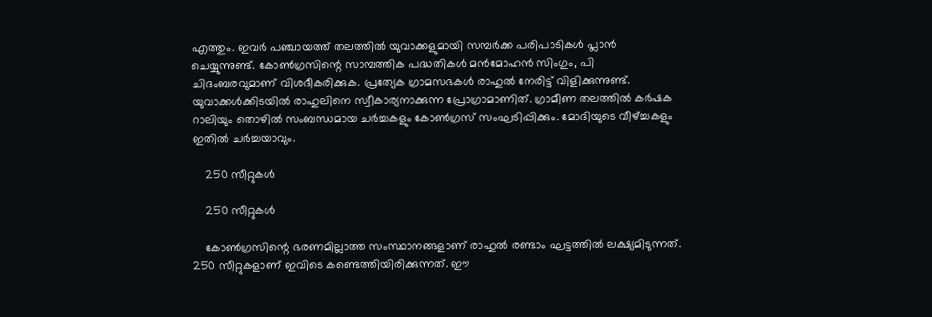എത്തും. ഇവര്‍ പഞ്ചായത്ത് തലത്തില്‍ യുവാക്കളുമായി സമ്പര്‍ക്ക പരിപാടികള്‍ പ്ലാന്‍ ചെയ്യുന്നുണ്ട്. കോണ്‍ഗ്രസിന്റെ സാമ്പത്തിക പദ്ധതികള്‍ മന്‍മോഹന്‍ സിംഗും, പി ചിദംബരവുമാണ് വിശദീകരിക്കുക. പ്രത്യേക ഗ്രാമസഭകള്‍ രാഹുല്‍ നേരിട്ട് വിളിക്കുന്നുണ്ട്. യുവാക്കള്‍ക്കിടയില്‍ രാഹുലിനെ സ്വീകാര്യനാക്കുന്ന പ്രോഗ്രാമാണിത്. ഗ്രാമീണ തലത്തില്‍ കര്‍ഷക റാലിയും തൊഴില്‍ സംബന്ധമായ ചര്‍ച്ചകളും കോണ്‍ഗ്രസ് സംഘടിപ്പിക്കും. മോദിയുടെ വീഴ്ച്ചകളും ഇതില്‍ ചര്‍ച്ചയാവും.

    250 സീറ്റുകള്‍

    250 സീറ്റുകള്‍

    കോണ്‍ഗ്രസിന്റെ ഭരണമില്ലാത്ത സംസ്ഥാനങ്ങളാണ് രാഹുല്‍ രണ്ടാം ഘട്ടത്തില്‍ ലക്ഷ്യമിടുന്നത്. 250 സീറ്റുകളാണ് ഇവിടെ കണ്ടെത്തിയിരിക്കുന്നത്. ഈ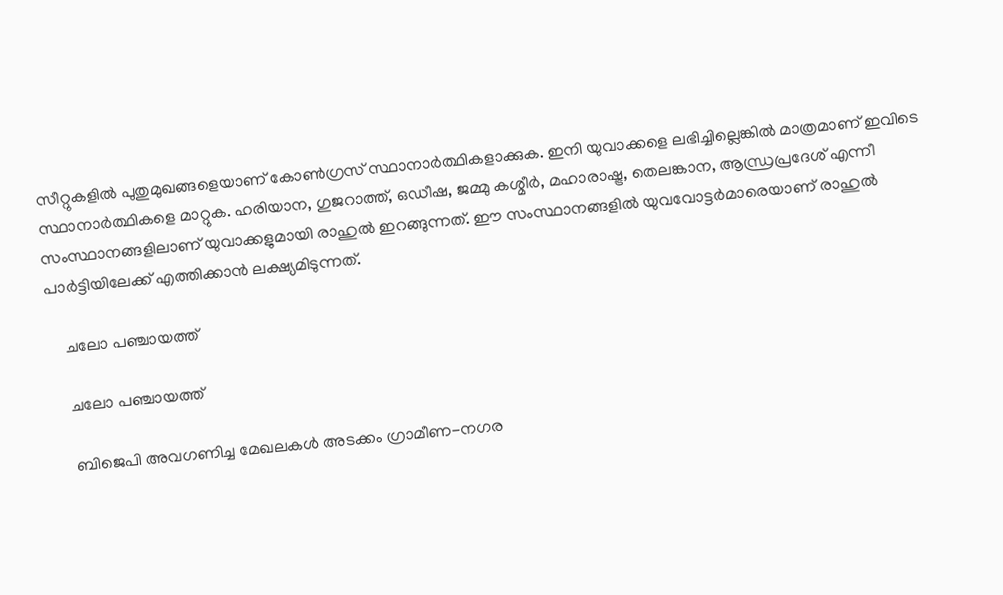സീറ്റുകളില്‍ പുതുമുഖങ്ങളെയാണ് കോണ്‍ഗ്രസ് സ്ഥാനാര്‍ത്ഥികളാക്കുക. ഇനി യുവാക്കളെ ലഭിച്ചില്ലെങ്കില്‍ മാത്രമാണ് ഇവിടെ സ്ഥാനാര്‍ത്ഥികളെ മാറ്റുക. ഹരിയാന, ഗുജറാത്ത്, ഒഡീഷ, ജമ്മു കശ്മീര്‍, മഹാരാഷ്ട്ര, തെലങ്കാന, ആന്ധ്രപ്രദേശ് എന്നീ സംസ്ഥാനങ്ങളിലാണ് യുവാക്കളുമായി രാഹുല്‍ ഇറങ്ങുന്നത്. ഈ സംസ്ഥാനങ്ങളില്‍ യുവവോട്ടര്‍മാരെയാണ് രാഹുല്‍ പാര്‍ട്ടിയിലേക്ക് എത്തിക്കാന്‍ ലക്ഷ്യമിടുന്നത്.

    ചലോ പഞ്ചായത്ത്

    ചലോ പഞ്ചായത്ത്

    ബിജെപി അവഗണിച്ച മേഖലകള്‍ അടക്കം ഗ്രാമീണ-നഗര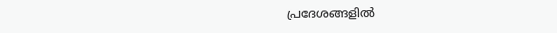പ്രദേശങ്ങളില്‍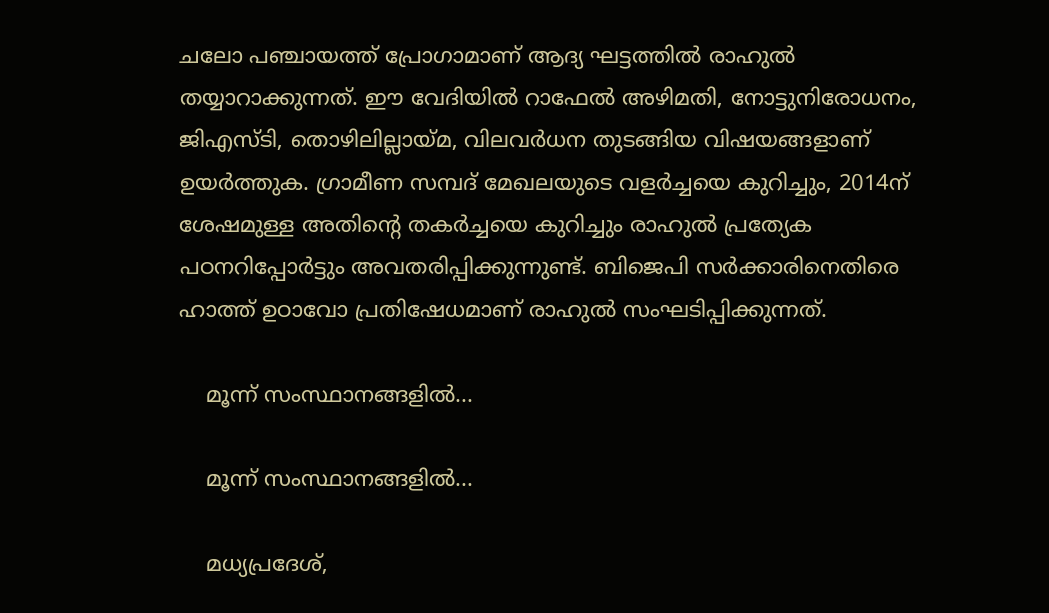ചലോ പഞ്ചായത്ത് പ്രോഗാമാണ് ആദ്യ ഘട്ടത്തില്‍ രാഹുല്‍ തയ്യാറാക്കുന്നത്. ഈ വേദിയില്‍ റാഫേല്‍ അഴിമതി, നോട്ടുനിരോധനം, ജിഎസ്ടി, തൊഴിലില്ലായ്മ, വിലവര്‍ധന തുടങ്ങിയ വിഷയങ്ങളാണ് ഉയര്‍ത്തുക. ഗ്രാമീണ സമ്പദ് മേഖലയുടെ വളര്‍ച്ചയെ കുറിച്ചും, 2014ന് ശേഷമുള്ള അതിന്റെ തകര്‍ച്ചയെ കുറിച്ചും രാഹുല്‍ പ്രത്യേക പഠനറിപ്പോര്‍ട്ടും അവതരിപ്പിക്കുന്നുണ്ട്. ബിജെപി സര്‍ക്കാരിനെതിരെ ഹാത്ത് ഉഠാവോ പ്രതിഷേധമാണ് രാഹുല്‍ സംഘടിപ്പിക്കുന്നത്.

    മൂന്ന് സംസ്ഥാനങ്ങളില്‍...

    മൂന്ന് സംസ്ഥാനങ്ങളില്‍...

    മധ്യപ്രദേശ്,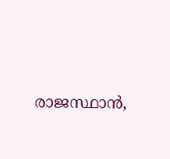രാജസ്ഥാന്‍,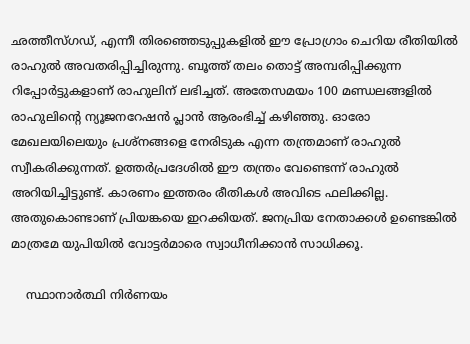ഛത്തീസ്ഗഡ്, എന്നീ തിരഞ്ഞെടുപ്പുകളില്‍ ഈ പ്രോഗ്രാം ചെറിയ രീതിയില്‍ രാഹുല്‍ അവതരിപ്പിച്ചിരുന്നു. ബൂത്ത് തലം തൊട്ട് അമ്പരിപ്പിക്കുന്ന റിപ്പോര്‍ട്ടുകളാണ് രാഹുലിന് ലഭിച്ചത്. അതേസമയം 100 മണ്ഡലങ്ങളില്‍ രാഹുലിന്റെ ന്യൂജനറേഷന്‍ പ്ലാന്‍ ആരംഭിച്ച് കഴിഞ്ഞു. ഓരോ മേഖലയിലെയും പ്രശ്‌നങ്ങളെ നേരിടുക എന്ന തന്ത്രമാണ് രാഹുല്‍ സ്വീകരിക്കുന്നത്. ഉത്തര്‍പ്രദേശില്‍ ഈ തന്ത്രം വേണ്ടെന്ന് രാഹുല്‍ അറിയിച്ചിട്ടുണ്ട്. കാരണം ഇത്തരം രീതികള്‍ അവിടെ ഫലിക്കില്ല. അതുകൊണ്ടാണ് പ്രിയങ്കയെ ഇറക്കിയത്. ജനപ്രിയ നേതാക്കള്‍ ഉണ്ടെങ്കില്‍ മാത്രമേ യുപിയില്‍ വോട്ടര്‍മാരെ സ്വാധീനിക്കാന്‍ സാധിക്കൂ.

    സ്ഥാനാര്‍ത്ഥി നിര്‍ണയം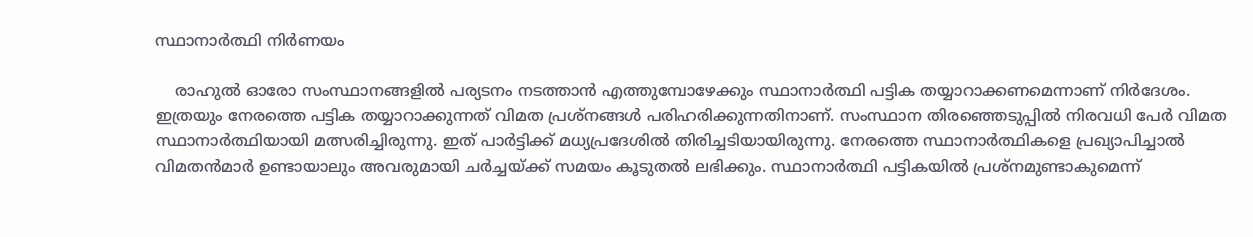സ്ഥാനാര്‍ത്ഥി നിര്‍ണയം

    രാഹുല്‍ ഓരോ സംസ്ഥാനങ്ങളില്‍ പര്യടനം നടത്താന്‍ എത്തുമ്പോഴേക്കും സ്ഥാനാര്‍ത്ഥി പട്ടിക തയ്യാറാക്കണമെന്നാണ് നിര്‍ദേശം. ഇത്രയും നേരത്തെ പട്ടിക തയ്യാറാക്കുന്നത് വിമത പ്രശ്‌നങ്ങള്‍ പരിഹരിക്കുന്നതിനാണ്. സംസ്ഥാന തിരഞ്ഞെടുപ്പില്‍ നിരവധി പേര്‍ വിമത സ്ഥാനാര്‍ത്ഥിയായി മത്സരിച്ചിരുന്നു. ഇത് പാര്‍ട്ടിക്ക് മധ്യപ്രദേശില്‍ തിരിച്ചടിയായിരുന്നു. നേരത്തെ സ്ഥാനാര്‍ത്ഥികളെ പ്രഖ്യാപിച്ചാല്‍ വിമതന്‍മാര്‍ ഉണ്ടായാലും അവരുമായി ചര്‍ച്ചയ്ക്ക് സമയം കൂടുതല്‍ ലഭിക്കും. സ്ഥാനാര്‍ത്ഥി പട്ടികയില്‍ പ്രശ്‌നമുണ്ടാകുമെന്ന്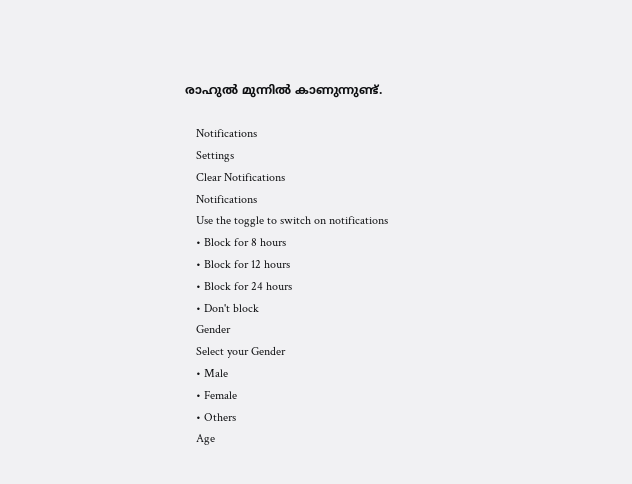രാഹുല്‍ മുന്നില്‍ കാണുന്നുണ്ട്.

    Notifications
    Settings
    Clear Notifications
    Notifications
    Use the toggle to switch on notifications
    • Block for 8 hours
    • Block for 12 hours
    • Block for 24 hours
    • Don't block
    Gender
    Select your Gender
    • Male
    • Female
    • Others
    Age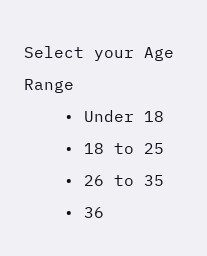Select your Age Range
    • Under 18
    • 18 to 25
    • 26 to 35
    • 36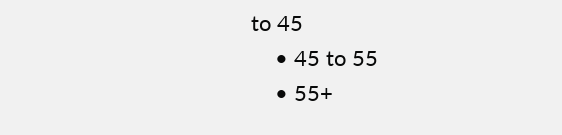to 45
    • 45 to 55
    • 55+